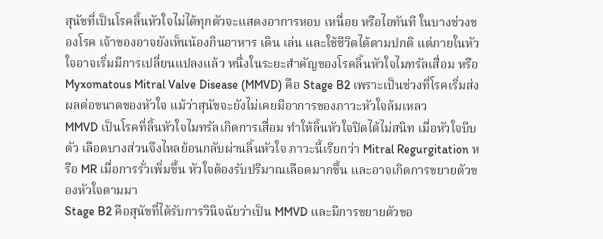สุนัขที่เป็นโรคลิ้นหัวใจไม่ได้ทุกตัวจะแสดงอาการหอบ เหนื่อย หรือไอทันที ในบางช่วงของโรค เจ้าของอาจยังเห็นน้องกินอาหาร เดิน เล่น และใช้ชีวิตได้ตามปกติ แต่ภายในหัวใจอาจเริ่มมีการเปลี่ยนแปลงแล้ว หนึ่งในระยะสำคัญของโรคลิ้นหัวใจไมทรัลเสื่อม หรือ Myxomatous Mitral Valve Disease (MMVD) คือ Stage B2 เพราะเป็นช่วงที่โรคเริ่มส่งผลต่อขนาดของหัวใจ แม้ว่าสุนัขจะยังไม่เคยมีอาการของภาวะหัวใจล้มเหลว
MMVD เป็นโรคที่ลิ้นหัวใจไมทรัลเกิดการเสื่อม ทำให้ลิ้นหัวใจปิดได้ไม่สนิท เมื่อหัวใจบีบตัว เลือดบางส่วนจึงไหลย้อนกลับผ่านลิ้นหัวใจ ภาวะนี้เรียกว่า Mitral Regurgitation หรือ MR เมื่อการรั่วเพิ่มขึ้น หัวใจต้องรับปริมาณเลือดมากขึ้น และอาจเกิดการขยายตัวของหัวใจตามมา
Stage B2 คือสุนัขที่ได้รับการวินิจฉัยว่าเป็น MMVD และมีการขยายตัวขอ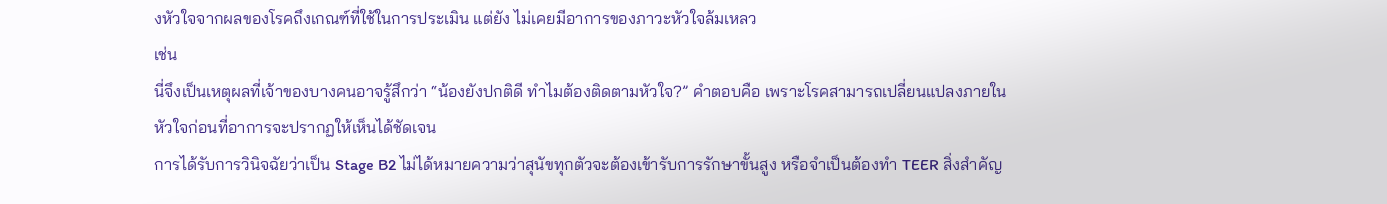งหัวใจจากผลของโรคถึงเกณฑ์ที่ใช้ในการประเมิน แต่ยัง ไม่เคยมีอาการของภาวะหัวใจล้มเหลว
เช่น
นี่จึงเป็นเหตุผลที่เจ้าของบางคนอาจรู้สึกว่า “น้องยังปกติดี ทำไมต้องติดตามหัวใจ?” คำตอบคือ เพราะโรคสามารถเปลี่ยนแปลงภายในหัวใจก่อนที่อาการจะปรากฏให้เห็นได้ชัดเจน
การได้รับการวินิจฉัยว่าเป็น Stage B2 ไม่ได้หมายความว่าสุนัขทุกตัวจะต้องเข้ารับการรักษาขั้นสูง หรือจำเป็นต้องทำ TEER สิ่งสำคัญ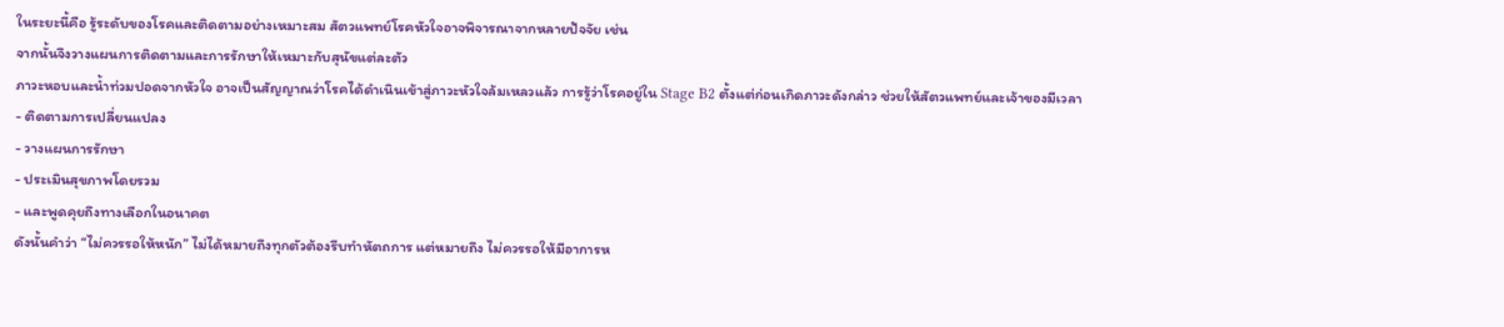ในระยะนี้คือ รู้ระดับของโรคและติดตามอย่างเหมาะสม สัตวแพทย์โรคหัวใจอาจพิจารณาจากหลายปัจจัย เช่น
จากนั้นจึงวางแผนการติดตามและการรักษาให้เหมาะกับสุนัขแต่ละตัว
ภาวะหอบและน้ำท่วมปอดจากหัวใจ อาจเป็นสัญญาณว่าโรคได้ดำเนินเข้าสู่ภาวะหัวใจล้มเหลวแล้ว การรู้ว่าโรคอยู่ใน Stage B2 ตั้งแต่ก่อนเกิดภาวะดังกล่าว ช่วยให้สัตวแพทย์และเจ้าของมีเวลา
- ติดตามการเปลี่ยนแปลง
- วางแผนการรักษา
- ประเมินสุขภาพโดยรวม
- และพูดคุยถึงทางเลือกในอนาคต
ดังนั้นคำว่า “ไม่ควรรอให้หนัก” ไม่ได้หมายถึงทุกตัวต้องรีบทำหัตถการ แต่หมายถึง ไม่ควรรอให้มีอาการห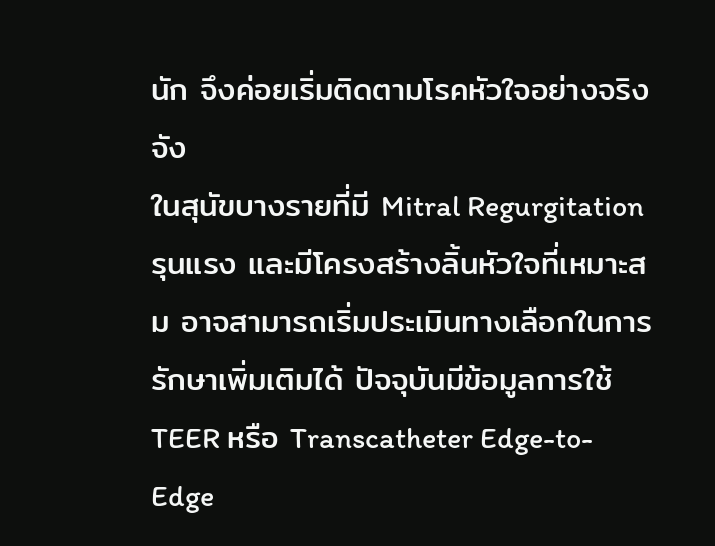นัก จึงค่อยเริ่มติดตามโรคหัวใจอย่างจริงจัง
ในสุนัขบางรายที่มี Mitral Regurgitation รุนแรง และมีโครงสร้างลิ้นหัวใจที่เหมาะสม อาจสามารถเริ่มประเมินทางเลือกในการรักษาเพิ่มเติมได้ ปัจจุบันมีข้อมูลการใช้ TEER หรือ Transcatheter Edge-to-Edge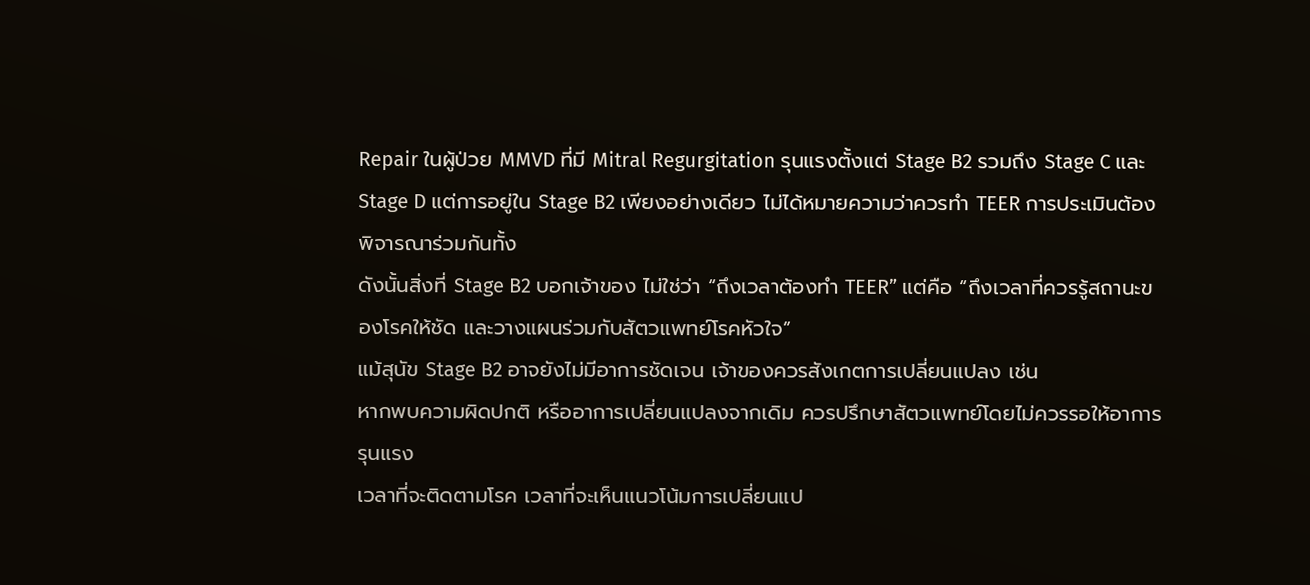Repair ในผู้ป่วย MMVD ที่มี Mitral Regurgitation รุนแรงตั้งแต่ Stage B2 รวมถึง Stage C และ Stage D แต่การอยู่ใน Stage B2 เพียงอย่างเดียว ไม่ได้หมายความว่าควรทำ TEER การประเมินต้องพิจารณาร่วมกันทั้ง
ดังนั้นสิ่งที่ Stage B2 บอกเจ้าของ ไม่ใช่ว่า “ถึงเวลาต้องทำ TEER” แต่คือ “ถึงเวลาที่ควรรู้สถานะของโรคให้ชัด และวางแผนร่วมกับสัตวแพทย์โรคหัวใจ”
แม้สุนัข Stage B2 อาจยังไม่มีอาการชัดเจน เจ้าของควรสังเกตการเปลี่ยนแปลง เช่น
หากพบความผิดปกติ หรืออาการเปลี่ยนแปลงจากเดิม ควรปรึกษาสัตวแพทย์โดยไม่ควรรอให้อาการรุนแรง
เวลาที่จะติดตามโรค เวลาที่จะเห็นแนวโน้มการเปลี่ยนแป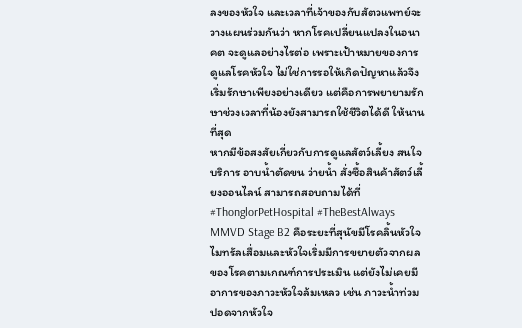ลงของหัวใจ และเวลาที่เจ้าของกับสัตวแพทย์จะวางแผนร่วมกันว่า หากโรคเปลี่ยนแปลงในอนาคต จะดูแลอย่างไรต่อ เพราะเป้าหมายของการดูแลโรคหัวใจ ไม่ใช่การรอให้เกิดปัญหาแล้วจึงเริ่มรักษาเพียงอย่างเดียว แต่คือการพยายามรักษาช่วงเวลาที่น้องยังสามารถใช้ชีวิตได้ดี ให้นานที่สุด
หากมีข้อสงสัยเกี่ยวกับการดูแลสัตว์เลี้ยง สนใจบริการ อาบน้ำตัดขน ว่ายน้ำ สั่งซื้อสินค้าสัตว์เลี้ยงออนไลน์ สามารถสอบถามได้ที่
#ThonglorPetHospital #TheBestAlways
MMVD Stage B2 คือระยะที่สุนัขมีโรคลิ้นหัวใจไมทรัลเสื่อมและหัวใจเริ่มมีการขยายตัวจากผลของโรคตามเกณฑ์การประเมิน แต่ยังไม่เคยมีอาการของภาวะหัวใจล้มเหลว เช่น ภาวะน้ำท่วมปอดจากหัวใจ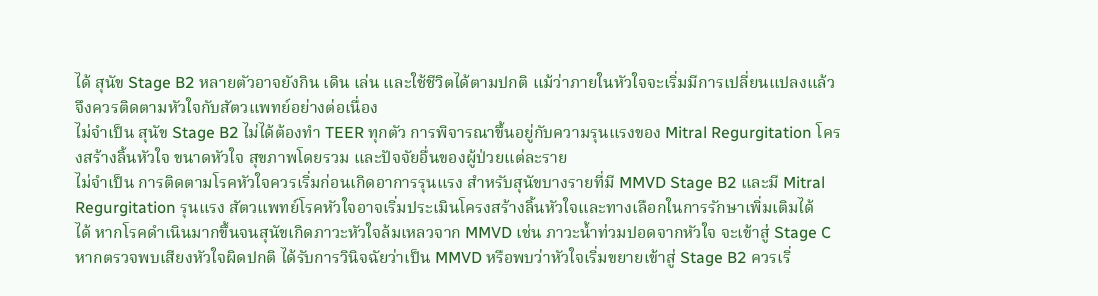ได้ สุนัข Stage B2 หลายตัวอาจยังกิน เดิน เล่น และใช้ชีวิตได้ตามปกติ แม้ว่าภายในหัวใจจะเริ่มมีการเปลี่ยนแปลงแล้ว จึงควรติดตามหัวใจกับสัตวแพทย์อย่างต่อเนื่อง
ไม่จำเป็น สุนัข Stage B2 ไม่ได้ต้องทำ TEER ทุกตัว การพิจารณาขึ้นอยู่กับความรุนแรงของ Mitral Regurgitation โครงสร้างลิ้นหัวใจ ขนาดหัวใจ สุขภาพโดยรวม และปัจจัยอื่นของผู้ป่วยแต่ละราย
ไม่จำเป็น การติดตามโรคหัวใจควรเริ่มก่อนเกิดอาการรุนแรง สำหรับสุนัขบางรายที่มี MMVD Stage B2 และมี Mitral Regurgitation รุนแรง สัตวแพทย์โรคหัวใจอาจเริ่มประเมินโครงสร้างลิ้นหัวใจและทางเลือกในการรักษาเพิ่มเติมได้
ได้ หากโรคดำเนินมากขึ้นจนสุนัขเกิดภาวะหัวใจล้มเหลวจาก MMVD เช่น ภาวะน้ำท่วมปอดจากหัวใจ จะเข้าสู่ Stage C
หากตรวจพบเสียงหัวใจผิดปกติ ได้รับการวินิจฉัยว่าเป็น MMVD หรือพบว่าหัวใจเริ่มขยายเข้าสู่ Stage B2 ควรเริ่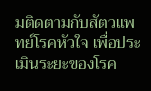มติดตามกับสัตวแพทย์โรคหัวใจ เพื่อประเมินระยะของโรค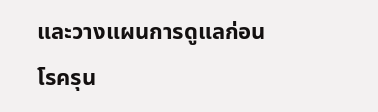และวางแผนการดูแลก่อนโรครุน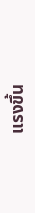แรงขึ้น